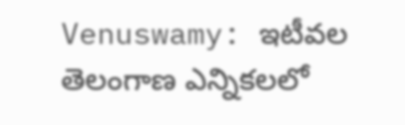Venuswamy: ఇటీవల తెలంగాణ ఎన్నికలలో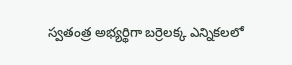స్వతంత్ర అభ్యర్థిగా బర్రెలక్క ఎన్నికలలో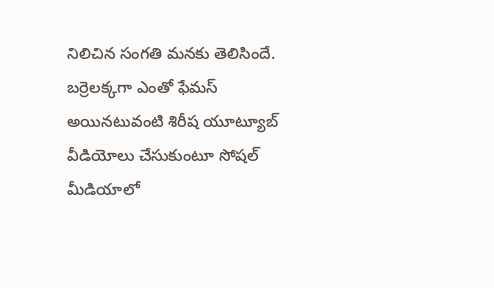నిలిచిన సంగతి మనకు తెలిసిందే. బర్రెలక్కగా ఎంతో ఫేమస్ అయినటువంటి శిరీష యూట్యూబ్ వీడియోలు చేసుకుంటూ సోషల్ మీడియాలో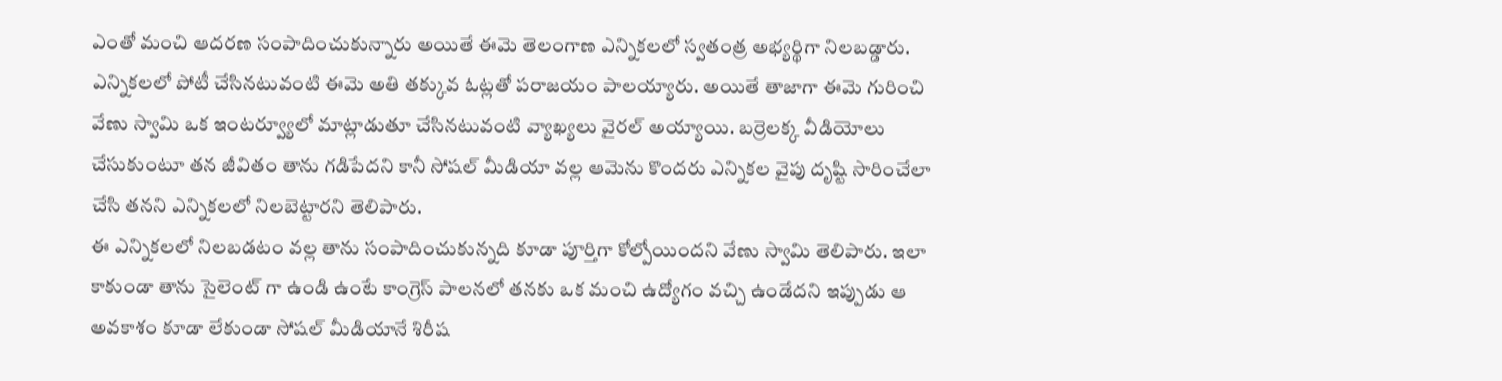ఎంతో మంచి ఆదరణ సంపాదించుకున్నారు అయితే ఈమె తెలంగాణ ఎన్నికలలో స్వతంత్ర అభ్యర్థిగా నిలబడ్డారు.
ఎన్నికలలో పోటీ చేసినటువంటి ఈమె అతి తక్కువ ఓట్లతో పరాజయం పాలయ్యారు. అయితే తాజాగా ఈమె గురించి వేణు స్వామి ఒక ఇంటర్వ్యూలో మాట్లాడుతూ చేసినటువంటి వ్యాఖ్యలు వైరల్ అయ్యాయి. బర్రెలక్క వీడియోలు చేసుకుంటూ తన జీవితం తాను గడిపేదని కానీ సోషల్ మీడియా వల్ల ఆమెను కొందరు ఎన్నికల వైపు దృష్టి సారించేలా చేసి తనని ఎన్నికలలో నిలబెట్టారని తెలిపారు.
ఈ ఎన్నికలలో నిలబడటం వల్ల తాను సంపాదించుకున్నది కూడా పూర్తిగా కోల్పోయిందని వేణు స్వామి తెలిపారు. ఇలా కాకుండా తాను సైలెంట్ గా ఉండి ఉంటే కాంగ్రెస్ పాలనలో తనకు ఒక మంచి ఉద్యోగం వచ్చి ఉండేదని ఇప్పుడు ఆ అవకాశం కూడా లేకుండా సోషల్ మీడియానే శిరీష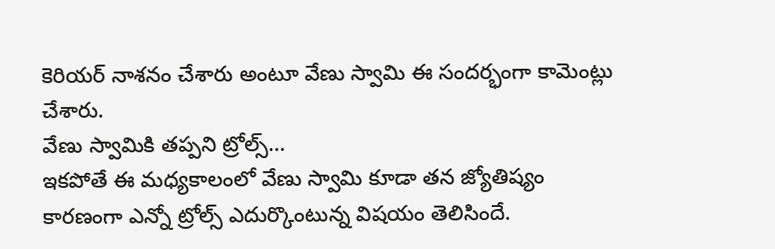కెరియర్ నాశనం చేశారు అంటూ వేణు స్వామి ఈ సందర్భంగా కామెంట్లు చేశారు.
వేణు స్వామికి తప్పని ట్రోల్స్…
ఇకపోతే ఈ మధ్యకాలంలో వేణు స్వామి కూడా తన జ్యోతిష్యం కారణంగా ఎన్నో ట్రోల్స్ ఎదుర్కొంటున్న విషయం తెలిసిందే.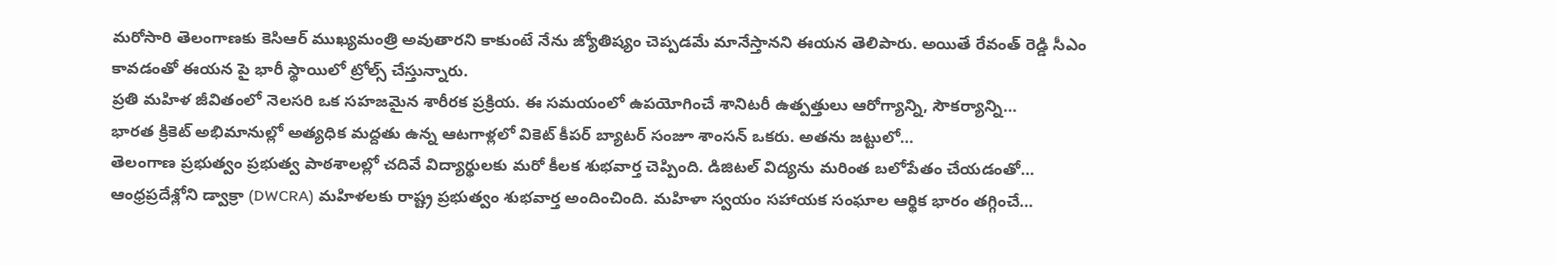మరోసారి తెలంగాణకు కెసిఆర్ ముఖ్యమంత్రి అవుతారని కాకుంటే నేను జ్యోతిష్యం చెప్పడమే మానేస్తానని ఈయన తెలిపారు. అయితే రేవంత్ రెడ్డి సీఎం కావడంతో ఈయన పై భారీ స్థాయిలో ట్రోల్స్ చేస్తున్నారు.
ప్రతి మహిళ జీవితంలో నెలసరి ఒక సహజమైన శారీరక ప్రక్రియ. ఈ సమయంలో ఉపయోగించే శానిటరీ ఉత్పత్తులు ఆరోగ్యాన్ని, సౌకర్యాన్ని…
భారత క్రికెట్ అభిమానుల్లో అత్యధిక మద్దతు ఉన్న ఆటగాళ్లలో వికెట్ కీపర్ బ్యాటర్ సంజూ శాంసన్ ఒకరు. అతను జట్టులో…
తెలంగాణ ప్రభుత్వం ప్రభుత్వ పాఠశాలల్లో చదివే విద్యార్థులకు మరో కీలక శుభవార్త చెప్పింది. డిజిటల్ విద్యను మరింత బలోపేతం చేయడంతో…
ఆంధ్రప్రదేశ్లోని డ్వాక్రా (DWCRA) మహిళలకు రాష్ట్ర ప్రభుత్వం శుభవార్త అందించింది. మహిళా స్వయం సహాయక సంఘాల ఆర్థిక భారం తగ్గించే…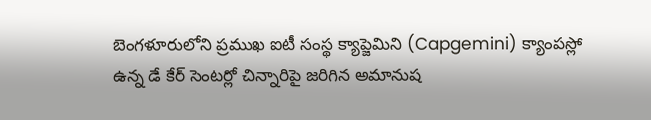బెంగళూరులోని ప్రముఖ ఐటీ సంస్థ క్యాప్జెమిని (Capgemini) క్యాంపస్లో ఉన్న డే కేర్ సెంటర్లో చిన్నారిపై జరిగిన అమానుష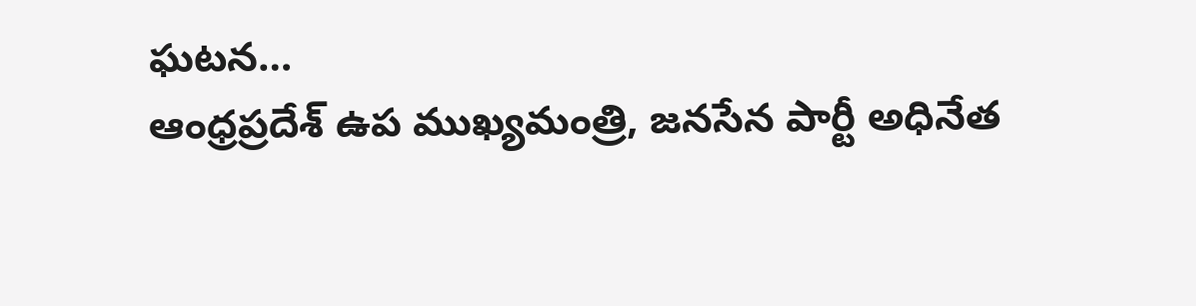ఘటన…
ఆంధ్రప్రదేశ్ ఉప ముఖ్యమంత్రి, జనసేన పార్టీ అధినేత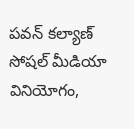పవన్ కల్యాణ్ సోషల్ మీడియా వినియోగం,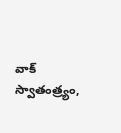వాక్ స్వాతంత్ర్యం,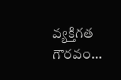వ్యక్తిగత గౌరవం…